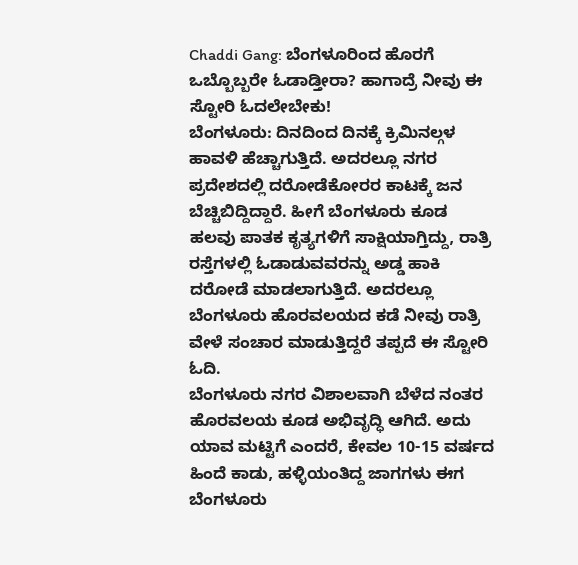Chaddi Gang: ಬೆಂಗಳೂರಿಂದ ಹೊರಗೆ ಒಬ್ಬೊಬ್ಬರೇ ಓಡಾಡ್ತೀರಾ? ಹಾಗಾದ್ರೆ ನೀವು ಈ ಸ್ಟೋರಿ ಓದಲೇಬೇಕು!
ಬೆಂಗಳೂರು: ದಿನದಿಂದ ದಿನಕ್ಕೆ ಕ್ರಿಮಿನಲ್ಗಳ ಹಾವಳಿ ಹೆಚ್ಚಾಗುತ್ತಿದೆ. ಅದರಲ್ಲೂ ನಗರ ಪ್ರದೇಶದಲ್ಲಿ ದರೋಡೆಕೋರರ ಕಾಟಕ್ಕೆ ಜನ ಬೆಚ್ಚಿಬಿದ್ದಿದ್ದಾರೆ. ಹೀಗೆ ಬೆಂಗಳೂರು ಕೂಡ ಹಲವು ಪಾತಕ ಕೃತ್ಯಗಳಿಗೆ ಸಾಕ್ಷಿಯಾಗ್ತಿದ್ದು, ರಾತ್ರಿ ರಸ್ತೆಗಳಲ್ಲಿ ಓಡಾಡುವವರನ್ನು ಅಡ್ಡ ಹಾಕಿ ದರೋಡೆ ಮಾಡಲಾಗುತ್ತಿದೆ. ಅದರಲ್ಲೂ ಬೆಂಗಳೂರು ಹೊರವಲಯದ ಕಡೆ ನೀವು ರಾತ್ರಿ ವೇಳೆ ಸಂಚಾರ ಮಾಡುತ್ತಿದ್ದರೆ ತಪ್ಪದೆ ಈ ಸ್ಟೋರಿ ಓದಿ.
ಬೆಂಗಳೂರು ನಗರ ವಿಶಾಲವಾಗಿ ಬೆಳೆದ ನಂತರ ಹೊರವಲಯ ಕೂಡ ಅಭಿವೃದ್ಧಿ ಆಗಿದೆ. ಅದು ಯಾವ ಮಟ್ಟಿಗೆ ಎಂದರೆ, ಕೇವಲ 10-15 ವರ್ಷದ ಹಿಂದೆ ಕಾಡು, ಹಳ್ಳಿಯಂತಿದ್ದ ಜಾಗಗಳು ಈಗ ಬೆಂಗಳೂರು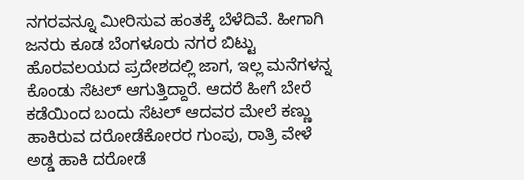ನಗರವನ್ನೂ ಮೀರಿಸುವ ಹಂತಕ್ಕೆ ಬೆಳೆದಿವೆ. ಹೀಗಾಗಿ ಜನರು ಕೂಡ ಬೆಂಗಳೂರು ನಗರ ಬಿಟ್ಟು ಹೊರವಲಯದ ಪ್ರದೇಶದಲ್ಲಿ ಜಾಗ, ಇಲ್ಲ ಮನೆಗಳನ್ನ ಕೊಂಡು ಸೆಟಲ್ ಆಗುತ್ತಿದ್ದಾರೆ. ಆದರೆ ಹೀಗೆ ಬೇರೆ ಕಡೆಯಿಂದ ಬಂದು ಸೆಟಲ್ ಆದವರ ಮೇಲೆ ಕಣ್ಣು ಹಾಕಿರುವ ದರೋಡೆಕೋರರ ಗುಂಪು, ರಾತ್ರಿ ವೇಳೆ ಅಡ್ಡ ಹಾಕಿ ದರೋಡೆ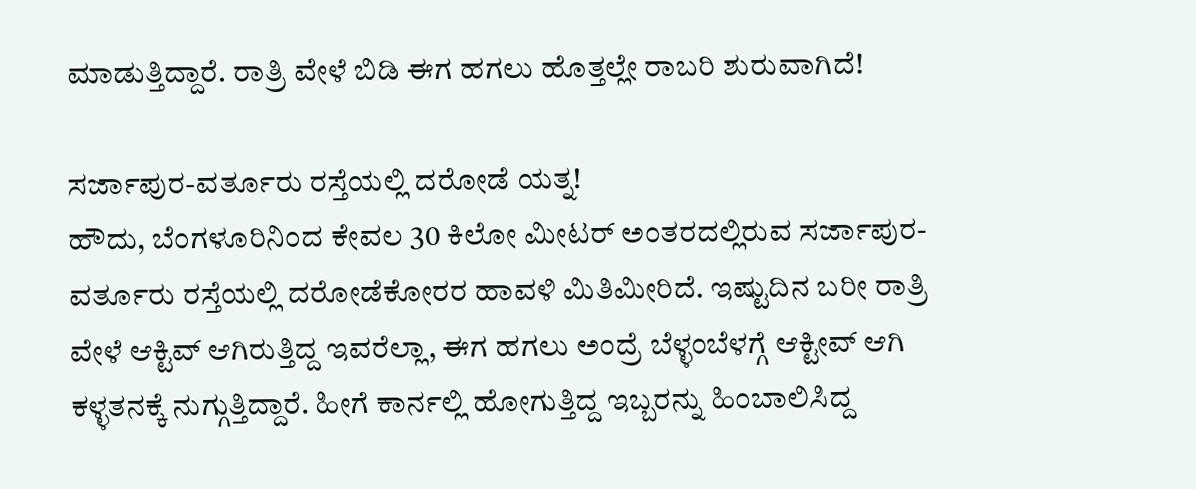ಮಾಡುತ್ತಿದ್ದಾರೆ. ರಾತ್ರಿ ವೇಳೆ ಬಿಡಿ ಈಗ ಹಗಲು ಹೊತ್ತಲ್ಲೇ ರಾಬರಿ ಶುರುವಾಗಿದೆ!

ಸರ್ಜಾಪುರ-ವರ್ತೂರು ರಸ್ತೆಯಲ್ಲಿ ದರೋಡೆ ಯತ್ನ!
ಹೌದು, ಬೆಂಗಳೂರಿನಿಂದ ಕೇವಲ 30 ಕಿಲೋ ಮೀಟರ್ ಅಂತರದಲ್ಲಿರುವ ಸರ್ಜಾಪುರ-ವರ್ತೂರು ರಸ್ತೆಯಲ್ಲಿ ದರೋಡೆಕೋರರ ಹಾವಳಿ ಮಿತಿಮೀರಿದೆ. ಇಷ್ಟುದಿನ ಬರೀ ರಾತ್ರಿ ವೇಳೆ ಆಕ್ಟಿವ್ ಆಗಿರುತ್ತಿದ್ದ ಇವರೆಲ್ಲಾ, ಈಗ ಹಗಲು ಅಂದ್ರೆ ಬೆಳ್ಳಂಬೆಳಗ್ಗೆ ಆಕ್ಟೀವ್ ಆಗಿ ಕಳ್ಳತನಕ್ಕೆ ನುಗ್ಗುತ್ತಿದ್ದಾರೆ. ಹೀಗೆ ಕಾರ್ನಲ್ಲಿ ಹೋಗುತ್ತಿದ್ದ ಇಬ್ಬರನ್ನು ಹಿಂಬಾಲಿಸಿದ್ದ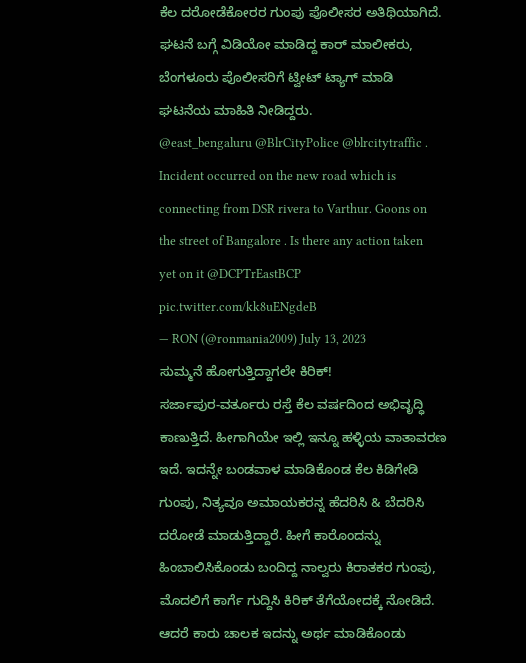ಕೆಲ ದರೋಡೆಕೋರರ ಗುಂಪು ಪೊಲೀಸರ ಅತಿಥಿಯಾಗಿದೆ. ಘಟನೆ ಬಗ್ಗೆ ವಿಡಿಯೋ ಮಾಡಿದ್ದ ಕಾರ್ ಮಾಲೀಕರು, ಬೆಂಗಳೂರು ಪೊಲೀಸರಿಗೆ ಟ್ವೀಟ್ ಟ್ಯಾಗ್ ಮಾಡಿ ಘಟನೆಯ ಮಾಹಿತಿ ನೀಡಿದ್ದರು.
@east_bengaluru @BlrCityPolice @blrcitytraffic . Incident occurred on the new road which is connecting from DSR rivera to Varthur. Goons on the street of Bangalore . Is there any action taken yet on it @DCPTrEastBCP pic.twitter.com/kk8uENgdeB
— RON (@ronmania2009) July 13, 2023
ಸುಮ್ಮನೆ ಹೋಗುತ್ತಿದ್ದಾಗಲೇ ಕಿರಿಕ್!
ಸರ್ಜಾಪುರ-ವರ್ತೂರು ರಸ್ತೆ ಕೆಲ ವರ್ಷದಿಂದ ಅಭಿವೃದ್ಧಿ ಕಾಣುತ್ತಿದೆ. ಹೀಗಾಗಿಯೇ ಇಲ್ಲಿ ಇನ್ನೂ ಹಳ್ಳಿಯ ವಾತಾವರಣ ಇದೆ. ಇದನ್ನೇ ಬಂಡವಾಳ ಮಾಡಿಕೊಂಡ ಕೆಲ ಕಿಡಿಗೇಡಿ ಗುಂಪು, ನಿತ್ಯವೂ ಅಮಾಯಕರನ್ನ ಹೆದರಿಸಿ & ಬೆದರಿಸಿ ದರೋಡೆ ಮಾಡುತ್ತಿದ್ದಾರೆ. ಹೀಗೆ ಕಾರೊಂದನ್ನು ಹಿಂಬಾಲಿಸಿಕೊಂಡು ಬಂದಿದ್ದ ನಾಲ್ವರು ಕಿರಾತಕರ ಗುಂಪು, ಮೊದಲಿಗೆ ಕಾರ್ಗೆ ಗುದ್ದಿಸಿ ಕಿರಿಕ್ ತೆಗೆಯೋದಕ್ಕೆ ನೋಡಿದೆ. ಆದರೆ ಕಾರು ಚಾಲಕ ಇದನ್ನು ಅರ್ಥ ಮಾಡಿಕೊಂಡು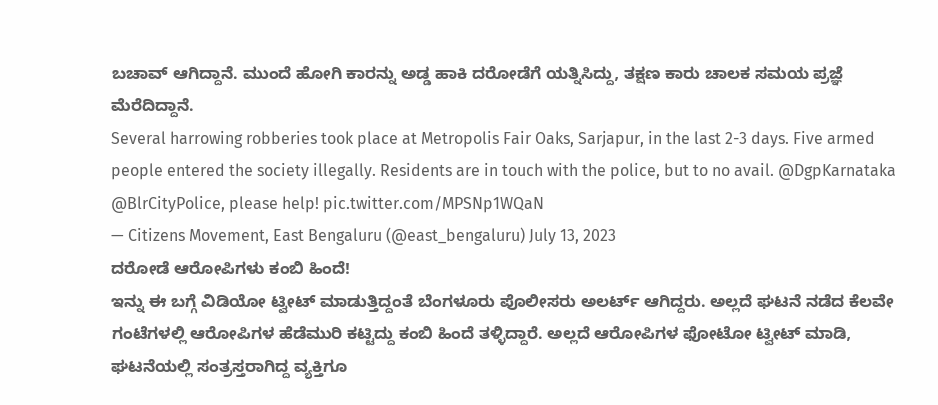ಬಚಾವ್ ಆಗಿದ್ದಾನೆ. ಮುಂದೆ ಹೋಗಿ ಕಾರನ್ನು ಅಡ್ಡ ಹಾಕಿ ದರೋಡೆಗೆ ಯತ್ನಿಸಿದ್ದು, ತಕ್ಷಣ ಕಾರು ಚಾಲಕ ಸಮಯ ಪ್ರಜ್ಞೆ ಮೆರೆದಿದ್ದಾನೆ.
Several harrowing robberies took place at Metropolis Fair Oaks, Sarjapur, in the last 2-3 days. Five armed people entered the society illegally. Residents are in touch with the police, but to no avail. @DgpKarnataka @BlrCityPolice, please help! pic.twitter.com/MPSNp1WQaN
— Citizens Movement, East Bengaluru (@east_bengaluru) July 13, 2023
ದರೋಡೆ ಆರೋಪಿಗಳು ಕಂಬಿ ಹಿಂದೆ!
ಇನ್ನು ಈ ಬಗ್ಗೆ ವಿಡಿಯೋ ಟ್ವೀಟ್ ಮಾಡುತ್ತಿದ್ದಂತೆ ಬೆಂಗಳೂರು ಪೊಲೀಸರು ಅಲರ್ಟ್ ಆಗಿದ್ದರು. ಅಲ್ಲದೆ ಘಟನೆ ನಡೆದ ಕೆಲವೇ ಗಂಟೆಗಳಲ್ಲಿ ಆರೋಪಿಗಳ ಹೆಡೆಮುರಿ ಕಟ್ಟಿದ್ದು ಕಂಬಿ ಹಿಂದೆ ತಳ್ಳಿದ್ದಾರೆ. ಅಲ್ಲದೆ ಆರೋಪಿಗಳ ಫೋಟೋ ಟ್ವೀಟ್ ಮಾಡಿ, ಘಟನೆಯಲ್ಲಿ ಸಂತ್ರಸ್ತರಾಗಿದ್ದ ವ್ಯಕ್ತಿಗೂ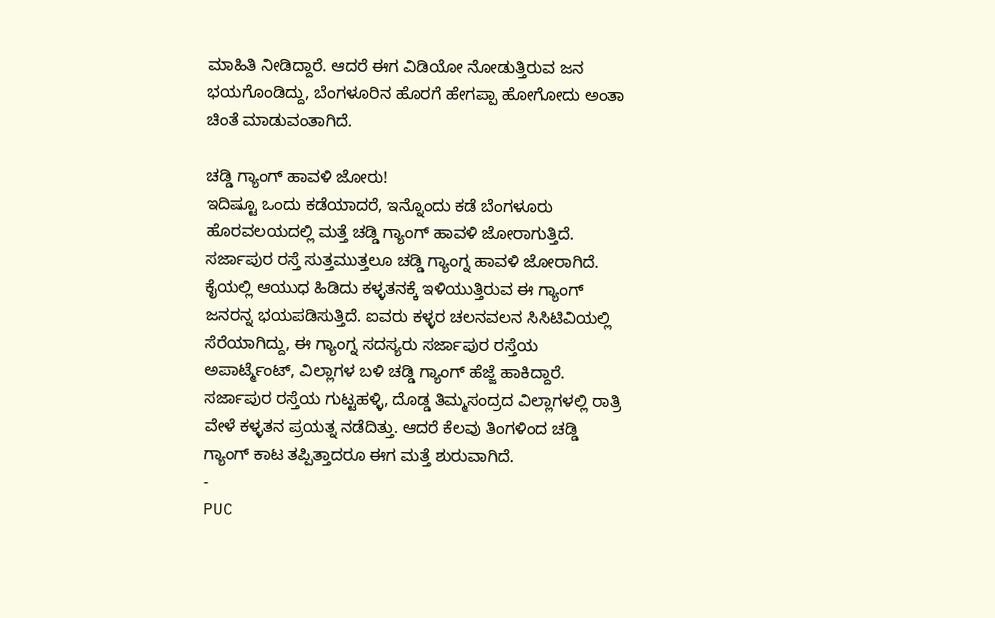ಮಾಹಿತಿ ನೀಡಿದ್ದಾರೆ. ಆದರೆ ಈಗ ವಿಡಿಯೋ ನೋಡುತ್ತಿರುವ ಜನ ಭಯಗೊಂಡಿದ್ದು, ಬೆಂಗಳೂರಿನ ಹೊರಗೆ ಹೇಗಪ್ಪಾ ಹೋಗೋದು ಅಂತಾ ಚಿಂತೆ ಮಾಡುವಂತಾಗಿದೆ.

ಚಡ್ಡಿ ಗ್ಯಾಂಗ್ ಹಾವಳಿ ಜೋರು!
ಇದಿಷ್ಟೂ ಒಂದು ಕಡೆಯಾದರೆ, ಇನ್ನೊಂದು ಕಡೆ ಬೆಂಗಳೂರು ಹೊರವಲಯದಲ್ಲಿ ಮತ್ತೆ ಚಡ್ಡಿ ಗ್ಯಾಂಗ್ ಹಾವಳಿ ಜೋರಾಗುತ್ತಿದೆ. ಸರ್ಜಾಪುರ ರಸ್ತೆ ಸುತ್ತಮುತ್ತಲೂ ಚಡ್ಡಿ ಗ್ಯಾಂಗ್ನ ಹಾವಳಿ ಜೋರಾಗಿದೆ. ಕೈಯಲ್ಲಿ ಆಯುಧ ಹಿಡಿದು ಕಳ್ಳತನಕ್ಕೆ ಇಳಿಯುತ್ತಿರುವ ಈ ಗ್ಯಾಂಗ್ ಜನರನ್ನ ಭಯಪಡಿಸುತ್ತಿದೆ. ಐವರು ಕಳ್ಳರ ಚಲನವಲನ ಸಿಸಿಟಿವಿಯಲ್ಲಿ ಸೆರೆಯಾಗಿದ್ದು, ಈ ಗ್ಯಾಂಗ್ನ ಸದಸ್ಯರು ಸರ್ಜಾಪುರ ರಸ್ತೆಯ ಅಪಾರ್ಟ್ಮೆಂಟ್, ವಿಲ್ಲಾಗಳ ಬಳಿ ಚಡ್ಡಿ ಗ್ಯಾಂಗ್ ಹೆಜ್ಜೆ ಹಾಕಿದ್ದಾರೆ. ಸರ್ಜಾಪುರ ರಸ್ತೆಯ ಗುಟ್ಟಹಳ್ಳಿ, ದೊಡ್ಡ ತಿಮ್ಮಸಂದ್ರದ ವಿಲ್ಲಾಗಳಲ್ಲಿ ರಾತ್ರಿ ವೇಳೆ ಕಳ್ಳತನ ಪ್ರಯತ್ನ ನಡೆದಿತ್ತು. ಆದರೆ ಕೆಲವು ತಿಂಗಳಿಂದ ಚಡ್ಡಿ ಗ್ಯಾಂಗ್ ಕಾಟ ತಪ್ಪಿತ್ತಾದರೂ ಈಗ ಮತ್ತೆ ಶುರುವಾಗಿದೆ.
-
PUC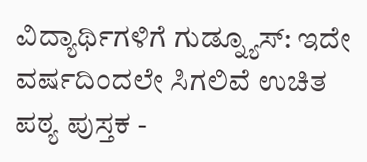ವಿದ್ಯಾರ್ಥಿಗಳಿಗೆ ಗುಡ್ನ್ಯೂಸ್: ಇದೇ ವರ್ಷದಿಂದಲೇ ಸಿಗಲಿವೆ ಉಚಿತ ಪಠ್ಯ ಪುಸ್ತಕ -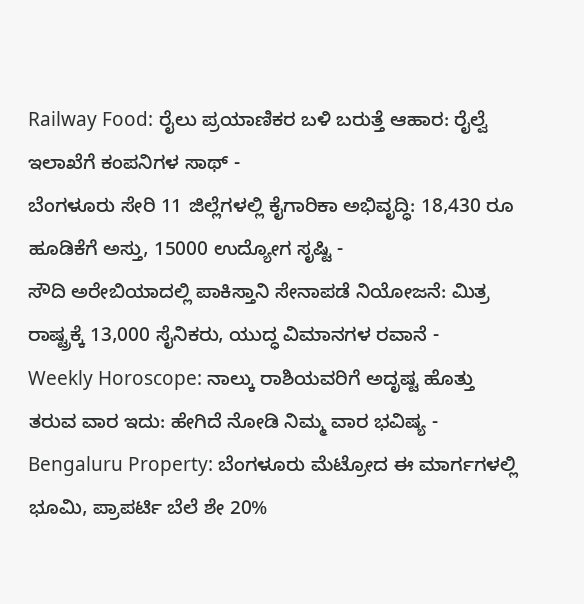Railway Food: ರೈಲು ಪ್ರಯಾಣಿಕರ ಬಳಿ ಬರುತ್ತೆ ಆಹಾರ: ರೈಲ್ವೆ ಇಲಾಖೆಗೆ ಕಂಪನಿಗಳ ಸಾಥ್ -
ಬೆಂಗಳೂರು ಸೇರಿ 11 ಜಿಲ್ಲೆಗಳಲ್ಲಿ ಕೈಗಾರಿಕಾ ಅಭಿವೃದ್ಧಿ: 18,430 ರೂ ಹೂಡಿಕೆಗೆ ಅಸ್ತು, 15000 ಉದ್ಯೋಗ ಸೃಷ್ಟಿ -
ಸೌದಿ ಅರೇಬಿಯಾದಲ್ಲಿ ಪಾಕಿಸ್ತಾನಿ ಸೇನಾಪಡೆ ನಿಯೋಜನೆ: ಮಿತ್ರ ರಾಷ್ಟ್ರಕ್ಕೆ 13,000 ಸೈನಿಕರು, ಯುದ್ಧ ವಿಮಾನಗಳ ರವಾನೆ -
Weekly Horoscope: ನಾಲ್ಕು ರಾಶಿಯವರಿಗೆ ಅದೃಷ್ಟ ಹೊತ್ತು ತರುವ ವಾರ ಇದು: ಹೇಗಿದೆ ನೋಡಿ ನಿಮ್ಮ ವಾರ ಭವಿಷ್ಯ -
Bengaluru Property: ಬೆಂಗಳೂರು ಮೆಟ್ರೋದ ಈ ಮಾರ್ಗಗಳಲ್ಲಿ ಭೂಮಿ, ಪ್ರಾಪರ್ಟಿ ಬೆಲೆ ಶೇ 20%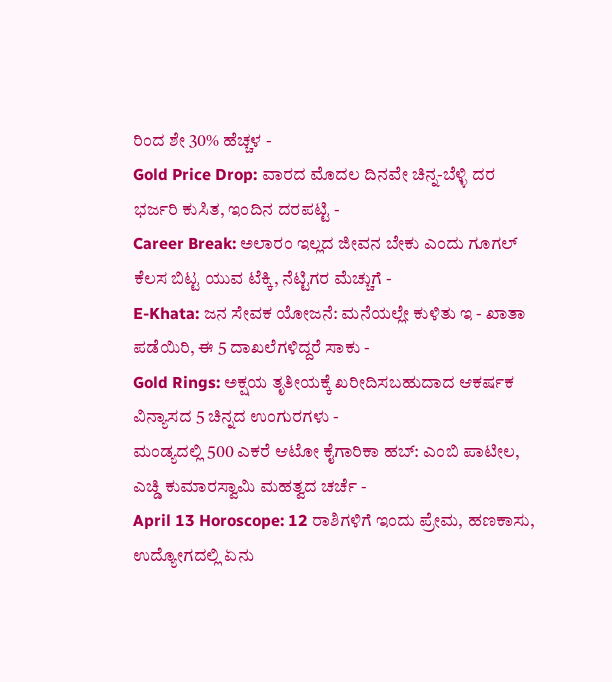ರಿಂದ ಶೇ 30% ಹೆಚ್ಚಳ -
Gold Price Drop: ವಾರದ ಮೊದಲ ದಿನವೇ ಚಿನ್ನ-ಬೆಳ್ಳಿ ದರ ಭರ್ಜರಿ ಕುಸಿತ, ಇಂದಿನ ದರಪಟ್ಟಿ -
Career Break: ಅಲಾರಂ ಇಲ್ಲದ ಜೀವನ ಬೇಕು ಎಂದು ಗೂಗಲ್ ಕೆಲಸ ಬಿಟ್ಟ ಯುವ ಟೆಕ್ಕಿ, ನೆಟ್ಟಿಗರ ಮೆಚ್ಚುಗೆ -
E-Khata: ಜನ ಸೇವಕ ಯೋಜನೆ: ಮನೆಯಲ್ಲೇ ಕುಳಿತು ಇ - ಖಾತಾ ಪಡೆಯಿರಿ, ಈ 5 ದಾಖಲೆಗಳಿದ್ದರೆ ಸಾಕು -
Gold Rings: ಅಕ್ಷಯ ತೃತೀಯಕ್ಕೆ ಖರೀದಿಸಬಹುದಾದ ಆಕರ್ಷಕ ವಿನ್ಯಾಸದ 5 ಚಿನ್ನದ ಉಂಗುರಗಳು -
ಮಂಡ್ಯದಲ್ಲಿ 500 ಎಕರೆ ಆಟೋ ಕೈಗಾರಿಕಾ ಹಬ್: ಎಂಬಿ ಪಾಟೀಲ, ಎಚ್ಡಿ ಕುಮಾರಸ್ವಾಮಿ ಮಹತ್ವದ ಚರ್ಚೆ -
April 13 Horoscope: 12 ರಾಶಿಗಳಿಗೆ ಇಂದು ಪ್ರೇಮ, ಹಣಕಾಸು, ಉದ್ಯೋಗದಲ್ಲಿ ಏನು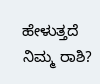ಹೇಳುತ್ತದೆ ನಿಮ್ಮ ರಾಶಿ?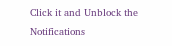Click it and Unblock the Notifications